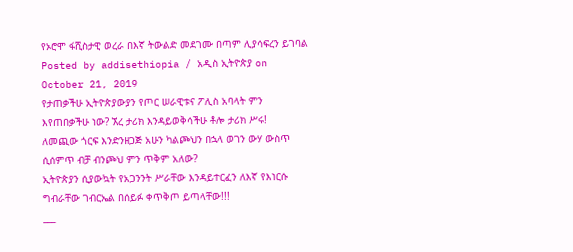የኦሮሞ ፋሺስታዊ ወረራ በእኛ ትውልድ መደገሙ በጣም ሊያሳፍረን ይገባል
Posted by addisethiopia / አዲስ ኢትዮጵያ on October 21, 2019
የታጠቃችሁ ኢትዮጵያውያን የጦር ሠራዊቱና ፖሊስ አባላት ምን እየጠበቃችሁ ነው? ኧረ ታሪክ እንዳይወቅሳችሁ ቶሎ ታሪክ ሥሩ!
ለመጪው ጎርፍ እንድንዘጋጅ አሁን ካልጮህን በኋላ ወገን ውሃ ውስጥ ሲሰምጥ ብቻ ብንጮህ ምን ጥቅም አለው?
ኢትዮጵያን ሲያውኳት የአጋንንት ሥራቸው እንዳይተርፈን ለእኛ የእነርሱ ግብራቸው ገብርኤል በሰይፉ ቀጥቅጦ ይጣላቸው!!!
___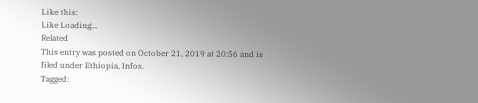Like this:
Like Loading...
Related
This entry was posted on October 21, 2019 at 20:56 and is filed under Ethiopia, Infos.
Tagged: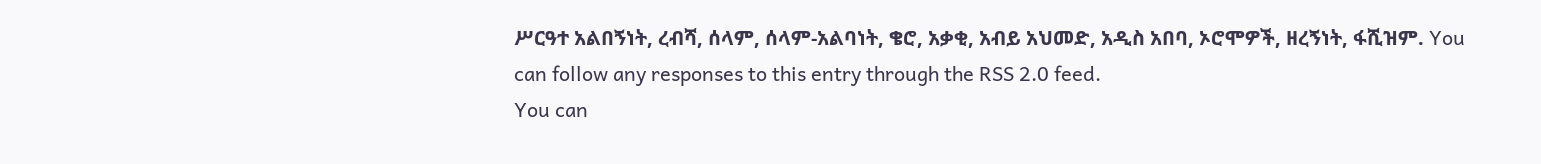ሥርዓተ አልበኝነት, ረብሻ, ሰላም, ሰላም-አልባነት, ቄሮ, አቃቂ, አብይ አህመድ, አዲስ አበባ, ኦሮሞዎች, ዘረኝነት, ፋሺዝም. You can follow any responses to this entry through the RSS 2.0 feed.
You can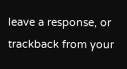leave a response, or trackback from your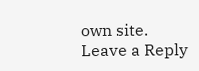own site.
Leave a Reply